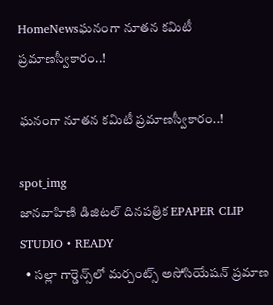HomeNewsఘనంగా నూతన కమిటీ ప్రమాణస్వీకారం..!

ఘనంగా నూతన కమిటీ ప్రమాణస్వీకారం..!

spot_img
జానవాహిణి డిజిటల్ దినపత్రిక EPAPER CLIP STUDIO • READY
  • సల్లా గార్డెన్స్‌లో మర్చంట్స్ అసోసియేషన్ ప్రమాణ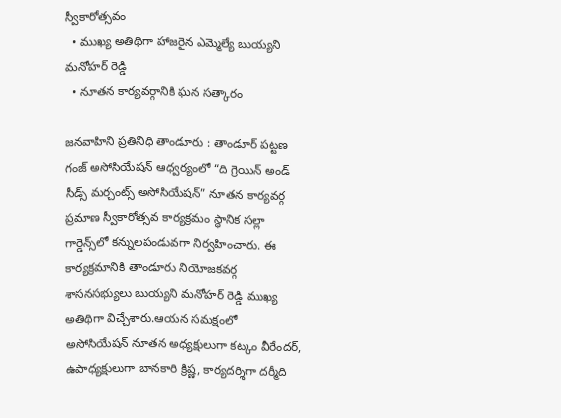స్వీకారోత్సవం
  • ముఖ్య అతిథిగా హాజరైన ఎమ్మెల్యే బుయ్యని మనోహర్ రెడ్డి
  • నూతన కార్యవర్గానికి ఘన సత్కారం

జనవాహిని ప్రతినిధి తాండూరు : తాండూర్ పట్టణ గంజ్ అసోసియేషన్ ఆధ్వర్యంలో “ది గ్రెయిన్ అండ్ సీడ్స్ మర్చంట్స్ అసోసియేషన్” నూతన కార్యవర్గ ప్రమాణ స్వీకారోత్సవ కార్యక్రమం స్థానిక సల్లా గార్డెన్స్‌లో కన్నులపండువగా నిర్వహించారు. ఈ కార్యక్రమానికి తాండూరు నియోజకవర్గ శాసనసభ్యులు బుయ్యని మనోహర్ రెడ్డి ముఖ్య అతిథిగా విచ్చేశారు.ఆయన సమక్షంలో అసోసియేషన్ నూతన అధ్యక్షులుగా కట్కం వీరేందర్, ఉపాధ్యక్షులుగా బానకారి క్రిష్ణ, కార్యదర్శిగా దర్మీది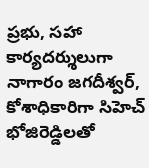ప్రభు, సహా కార్యదర్శులుగా నాగారం జగదీశ్వర్, కోశాధికారిగా సిహెచ్ భోజిరెడ్డిలతో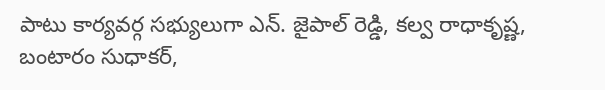పాటు కార్యవర్గ సభ్యులుగా ఎన్. జైపాల్ రెడ్డి, కల్వ రాధాకృష్ణ, బంటారం సుధాకర్,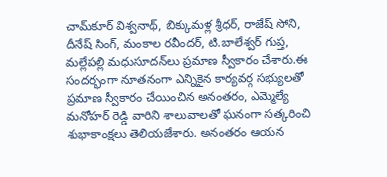చామ్‌కూర్ విశ్వనాథ్, బిక్కుమళ్ల శ్రీధర్, రాజేష్ సోని, దీనేష్‌ సింగ్, మంకాల రవీందర్, టి.బాలేశ్వర్ గుప్త, మల్లేపల్లి మధుసూదన్‌లు ప్రమాణ స్వీకారం చేశారు.ఈ సందర్భంగా నూతనంగా ఎన్నికైన కార్యవర్గ సభ్యులతో ప్రమాణ స్వీకారం చేయించిన అనంతరం, ఎమ్మెల్యే మనోహర్ రెడ్డి వారిని శాలువాలతో ఘనంగా సత్కరించి శుభాకాంక్షలు తెలియజేశారు. అనంతరం ఆయన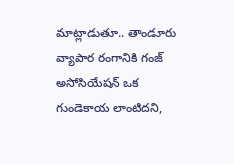మాట్లాడుతూ.. తాండూరు వ్యాపార రంగానికి గంజ్ అసోసియేషన్ ఒక గుండెకాయ లాంటిదని,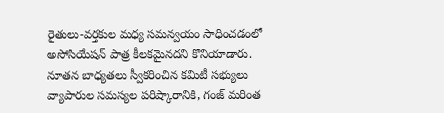రైతులు-వర్తకుల మధ్య సమన్వయం సాధించడంలో అసోసియేషన్ పాత్ర కీలకమైనదని కొనియాడారు. నూతన బాధ్యతలు స్వీకరించిన కమిటీ సభ్యులు వ్యాపారుల సమస్యల పరిష్కారానికి, గంజ్ మరింత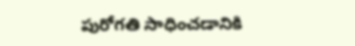పురోగతి సాధించడానికి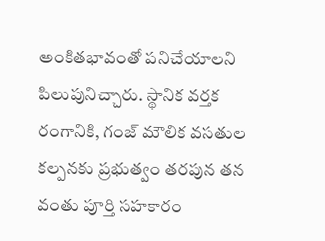అంకితభావంతో పనిచేయాలని పిలుపునిచ్చారు. స్థానిక వర్తక రంగానికి, గంజ్ మౌలిక వసతుల కల్పనకు ప్రభుత్వం తరపున తన వంతు పూర్తి సహకారం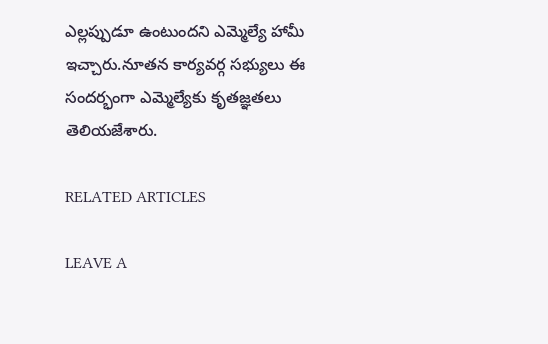ఎల్లప్పుడూ ఉంటుందని ఎమ్మెల్యే హామీ ఇచ్చారు.నూతన కార్యవర్గ సభ్యులు ఈ సందర్భంగా ఎమ్మెల్యేకు కృతజ్ఞతలు తెలియజేశారు.

RELATED ARTICLES

LEAVE A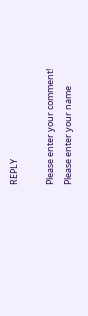REPLY

Please enter your comment!
Please enter your name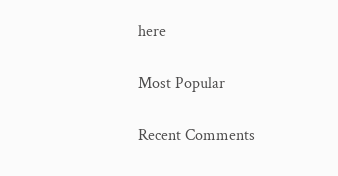here

Most Popular

Recent Comments